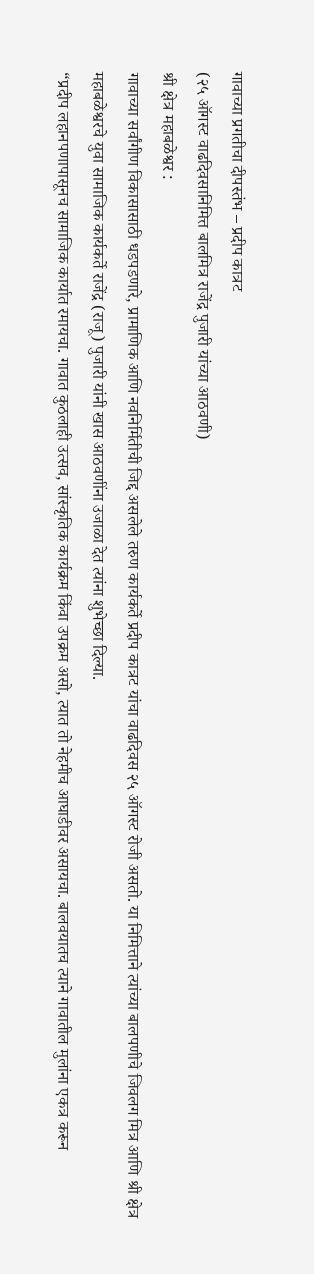गावाच्या प्रगतीचा दीपस्तंभ – प्रदीप कात्रट
(२५ ऑगस्ट वाढदिवसानिमित्त बालमित्र राजेंद्र पुजारी यांच्या आठवणी)
श्री क्षेत्र महाबळेश्वर :
गावाच्या सर्वांगीण विकासासाठी धडपडणारे, प्रामाणिक आणि नवनिर्मितीची जिद्द असलेले तरुण कार्यकर्ते प्रदीप कात्रट यांचा वाढदिवस २५ ऑगस्ट रोजी असतो. या निमित्ताने त्यांच्या बालपणीचे जिवलग मित्र आणि श्री क्षेत्र महाबळेश्वरचे युवा सामाजिक कार्यकर्ते राजेंद्र (राजू) पुजारी यांनी खास आठवणींना उजाळा देत त्यांना शुभेच्छा दिल्या.
“प्रदीप लहानपणापासूनच सामाजिक कार्यात रमायचा. गावात कुठलाही उत्सव, सांस्कृतिक कार्यक्रम किंवा उपक्रम असो, त्यात तो नेहमीच आघाडीवर असायचा. बालवयातच त्याने गावातील मुलांना एकत्र करून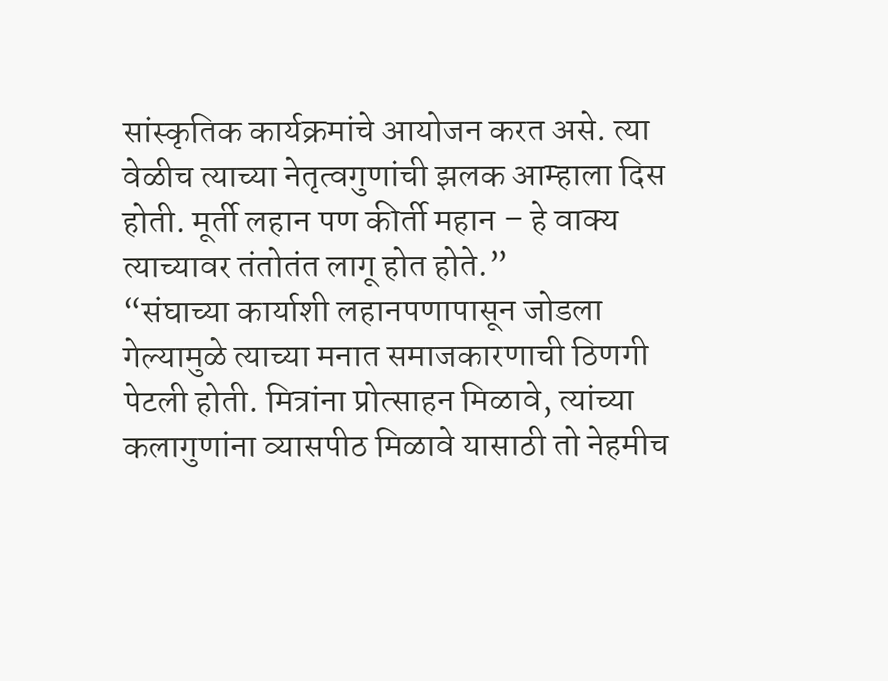सांस्कृतिक कार्यक्रमांचे आयोजन करत असे. त्या वेळीच त्याच्या नेतृत्वगुणांची झलक आम्हाला दिस होती. मूर्ती लहान पण कीर्ती महान – हे वाक्य त्याच्यावर तंतोतंत लागू होत होते.”
“संघाच्या कार्याशी लहानपणापासून जोडला गेल्यामुळे त्याच्या मनात समाजकारणाची ठिणगी पेटली होती. मित्रांना प्रोत्साहन मिळावे, त्यांच्या कलागुणांना व्यासपीठ मिळावे यासाठी तो नेहमीच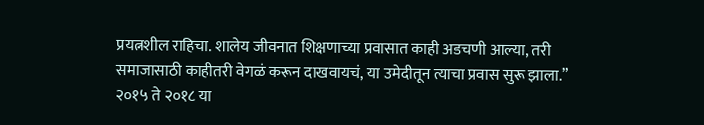प्रयत्नशील राहिचा. शालेय जीवनात शिक्षणाच्या प्रवासात काही अडचणी आल्या, तरी समाजासाठी काहीतरी वेगळं करून दाखवायचं, या उमेदीतून त्याचा प्रवास सुरू झाला.”
२०१५ ते २०१८ या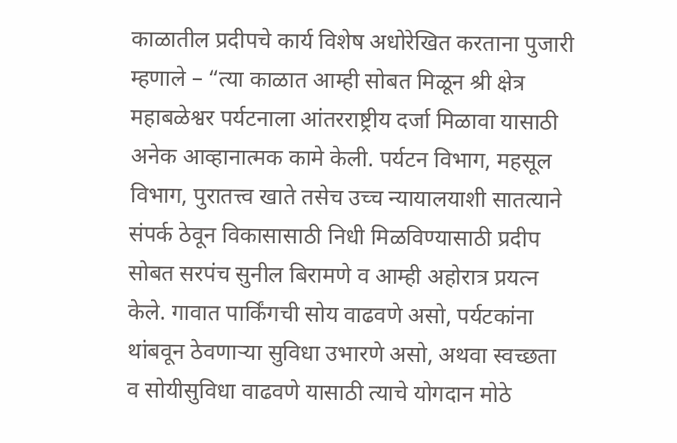काळातील प्रदीपचे कार्य विशेष अधोरेखित करताना पुजारी म्हणाले – “त्या काळात आम्ही सोबत मिळून श्री क्षेत्र महाबळेश्वर पर्यटनाला आंतरराष्ट्रीय दर्जा मिळावा यासाठी अनेक आव्हानात्मक कामे केली. पर्यटन विभाग, महसूल विभाग, पुरातत्त्व खाते तसेच उच्च न्यायालयाशी सातत्याने संपर्क ठेवून विकासासाठी निधी मिळविण्यासाठी प्रदीप सोबत सरपंच सुनील बिरामणे व आम्ही अहोरात्र प्रयत्न केले. गावात पार्किंगची सोय वाढवणे असो, पर्यटकांना थांबवून ठेवणाऱ्या सुविधा उभारणे असो, अथवा स्वच्छता व सोयीसुविधा वाढवणे यासाठी त्याचे योगदान मोठे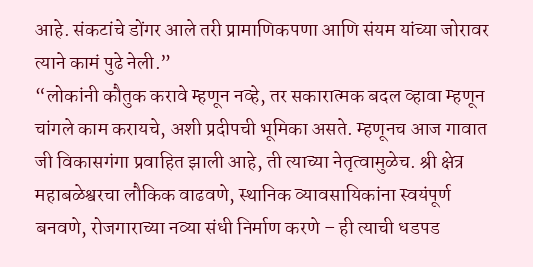आहे. संकटांचे डोंगर आले तरी प्रामाणिकपणा आणि संयम यांच्या जोरावर त्याने कामं पुढे नेली.”
“लोकांनी कौतुक करावे म्हणून नव्हे, तर सकारात्मक बदल व्हावा म्हणून चांगले काम करायचे, अशी प्रदीपची भूमिका असते. म्हणूनच आज गावात जी विकासगंगा प्रवाहित झाली आहे, ती त्याच्या नेतृत्वामुळेच. श्री क्षेत्र महाबळेश्वरचा लौकिक वाढवणे, स्थानिक व्यावसायिकांना स्वयंपूर्ण बनवणे, रोजगाराच्या नव्या संधी निर्माण करणे – ही त्याची धडपड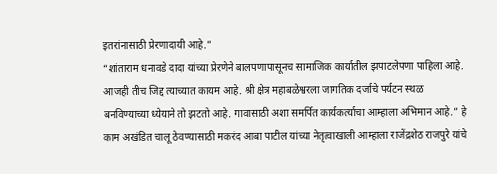इतरांनासाठी प्रेरणादायी आहे.”
“शांताराम धनावडे दादा यांच्या प्रेरणेने बालपणापासूनच सामाजिक कार्यातील झपाटलेपणा पाहिला आहे. आजही तीच जिद्द त्याच्यात कायम आहे. श्री क्षेत्र महाबळेश्वरला जागतिक दर्जाचे पर्यटन स्थळ बनविण्याच्या ध्येयाने तो झटतो आहे. गावासाठी अशा समर्पित कार्यकर्त्याचा आम्हाला अभिमान आहे.” हे काम अखंडित चालू ठेवण्यासाठी मकरंद आबा पाटील यांच्या नेतृत्वाखाली आम्हाला राजेंद्रशेठ राजपुरे यांचे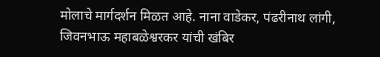मोलाचे मार्गदर्शन मिळत आहे. नाना वाडेकर, पंढरीनाथ लांगी, जिवनभाऊ महाबळेश्वरकर यांची खंबिर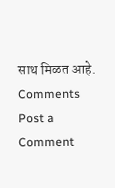साथ मिळत आहे.
Comments
Post a Comment